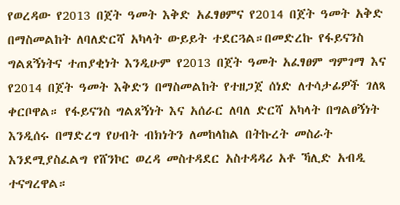የወረዳው የ2013 በጀት ዓመት እቅድ አፈፃፀምና የ2014 በጀት ዓመት አቅድ በማስመልከት ለባለድርሻ አካላት ውይይት ተደርጓል።በመድረኩ የፋይናንስ ግልጸኝነትና ተጠያቂነት እንዲሁም የ2013 በጀት ዓመት አፈፃፀም ግምገማ እና የ2014 በጀት ዓመት እቅድን በማስመልከት የተዘጋጀ ሰነድ ለተሳታፊዎች ገለጻ ቀርቦዋል። የፋይናንስ ግልጸኝነት እና አሰራር ለባለ ድርሻ አካላት በግልፀኝነት እንዲሰሩ በማድረግ የሀብት ብክነትን ለመከላከል በትኩረት መስራት እንደሚያስፈልግ የሸንኮር ወረዳ መስተዳደር አስተዳዳሪ አቶ ኻሊድ አብዲ ተናግረዋል።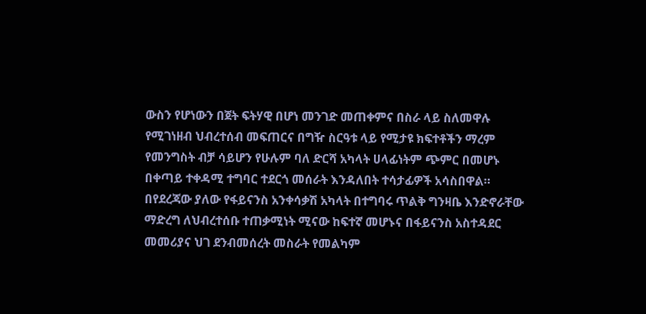ውስን የሆነውን በጀት ፍትሃዊ በሆነ መንገድ መጠቀምና በስራ ላይ ስለመዋሉ የሚገነዘብ ህብረተሰብ መፍጠርና በግዥ ስርዓቱ ላይ የሚታዩ ክፍተቶችን ማረም የመንግስት ብቻ ሳይሆን የሁሉም ባለ ድርሻ አካላት ሀላፊነትም ጭምር በመሆኑ በቀጣይ ተቀዳሚ ተግባር ተደርጎ መሰራት እንዳለበት ተሳታፊዎች አሳስበዋል።
በየደረጃው ያለው የፋይናንስ አንቀሳቃሽ አካላት በተግባሩ ጥልቅ ግንዛቤ እንድኖራቸው ማድረግ ለህብረተሰቡ ተጠቃሚነት ሚናው ከፍተኛ መሆኑና በፋይናንስ አስተዳደር መመሪያና ህገ ደንብመሰረት መስራት የመልካም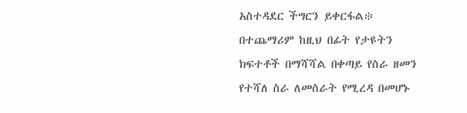አስተዳደር ችግርን ይቀርፋል፨
በተጨማሪም ከዚህ በፊት የታዩትን ክፍተቶች በማሻሻል በቀጣይ የስራ ዘመን የተሻለ ስራ ለመስራት የሚረዳ በመሆኑ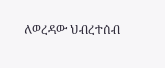ለወረዳው ህብረተሰብ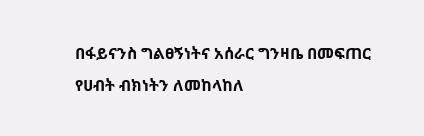በፋይናንስ ግልፀኝነትና አሰራር ግንዛቤ በመፍጠር የሀብት ብክነትን ለመከላከለ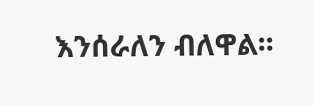እንሰራለን ብለዋል፡፡